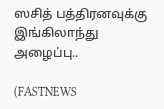ஸசித் பத்திரனவுக்கு இங்கிலாந்து அழைப்பு..

(FASTNEWS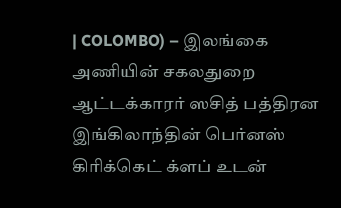| COLOMBO) – இலங்கை அணியின் சகலதுறை ஆட்டக்காரர் ஸசித் பத்திரன இங்கிலாந்தின் பெர்னஸ் கிரிக்கெட் க்ளப் உடன்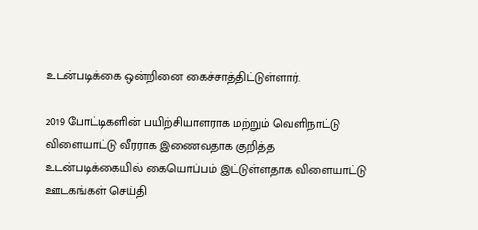உடன்படிக்கை ஒன்றினை கைச்சாத்திட்டுள்ளார்.

2019 போட்டிகளின் பயிற்சியாளராக மற்றும் வெளிநாட்டு விளையாட்டு வீரராக இணைவதாக குறித்த உடன்படிக்கையில் கையொப்பம் இட்டுள்ளதாக விளையாட்டு ஊடகங்கள் செய்தி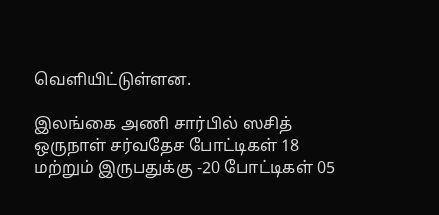வெளியிட்டுள்ளன.

இலங்கை அணி சார்பில் ஸசித் ஒருநாள் சர்வதேச போட்டிகள் 18 மற்றும் இருபதுக்கு -20 போட்டிகள் 05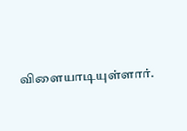விளையாடியுள்ளார்.